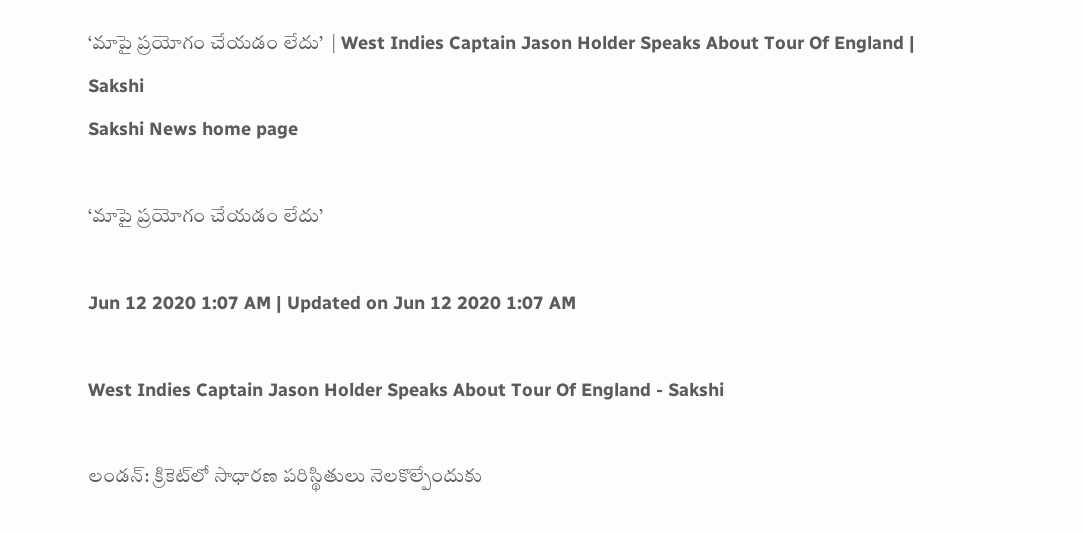‘మాపై ప్రయోగం చేయడం లేదు’  | West Indies Captain Jason Holder Speaks About Tour Of England | Sakshi
Sakshi News home page

‘మాపై ప్రయోగం చేయడం లేదు’

Jun 12 2020 1:07 AM | Updated on Jun 12 2020 1:07 AM

West Indies Captain Jason Holder Speaks About Tour Of England - Sakshi

లండన్‌: క్రికెట్‌లో సాధారణ పరిస్థితులు నెలకొల్పేందుకు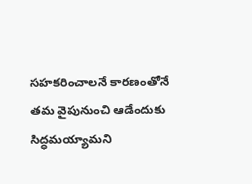సహకరించాలనే కారణంతోనే తమ వైపునుంచి ఆడేందుకు సిద్ధమయ్యామని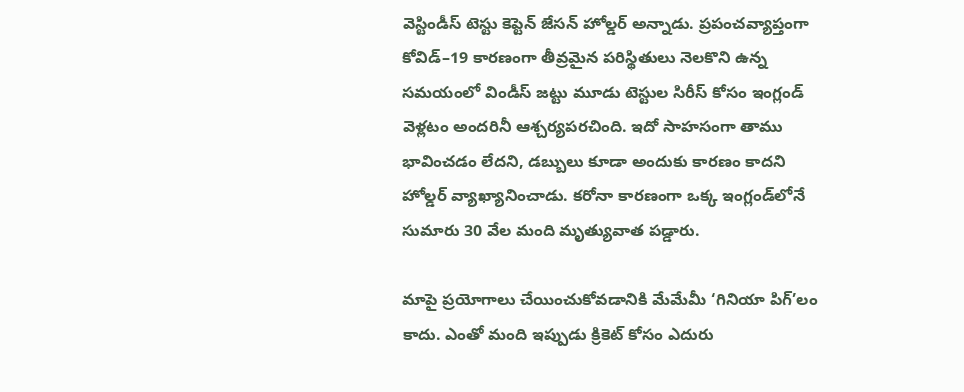వెస్టిండీస్‌ టెస్టు కెప్టెన్‌ జేసన్‌ హోల్డర్‌ అన్నాడు. ప్రపంచవ్యాప్తంగా కోవిడ్‌–19 కారణంగా తీవ్రమైన పరిస్థితులు నెలకొని ఉన్న సమయంలో విండీస్‌ జట్టు మూడు టెస్టుల సిరీస్‌ కోసం ఇంగ్లండ్‌ వెళ్లటం అందరినీ ఆశ్చర్యపరచింది. ఇదో సాహసంగా తాము భావించడం లేదని, డబ్బులు కూడా అందుకు కారణం కాదని హోల్డర్‌ వ్యాఖ్యానించాడు. కరోనా కారణంగా ఒక్క ఇంగ్లండ్‌లోనే సుమారు 30 వేల మంది మృత్యువాత పడ్డారు.

మాపై ప్రయోగాలు చేయించుకోవడానికి మేమేమీ ‘గినియా పిగ్‌’లం కాదు. ఎంతో మంది ఇప్పుడు క్రికెట్‌ కోసం ఎదురు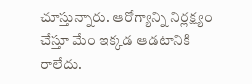చూస్తున్నారు. ఆరోగ్యాన్ని నిర్లక్ష్యం చేస్తూ మేం ఇక్కడ ఆడటానికి రాలేదు.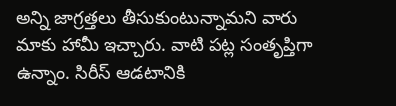అన్ని జాగ్రత్తలు తీసుకుంటున్నామని వారు మాకు హామీ ఇచ్చారు. వాటి పట్ల సంతృప్తిగా ఉన్నాం. సిరీస్‌ ఆడటానికి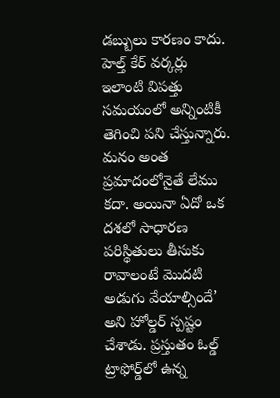డబ్బులు కారణం కాదు. హెల్త్‌ కేర్‌ వర్కర్లు ఇలాంటి విపత్తు సమయంలో అన్నింటికీ తెగించి పని చేస్తున్నారు. మనం అంత ప్రమాదంలోనైతే లేము కదా. అయినా ఏదో ఒక దశలో సాధారణ పరిస్థితులు తీసుకు రావాలంటే మొదటి అడుగు వేయాల్సిందే’ అని హోల్డర్‌ స్పష్టం చేశాడు. ప్రస్తుతం ఓల్డ్‌ ట్రాఫోర్డ్‌లో ఉన్న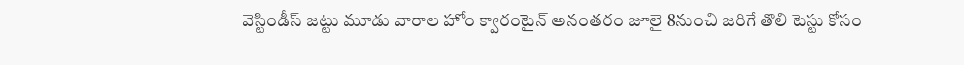వెస్టిండీస్‌ జట్టు మూడు వారాల హోం క్వారంటైన్‌ అనంతరం జూలై 8నుంచి జరిగే తొలి టెస్టు కోసం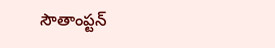సౌతాంప్టన్‌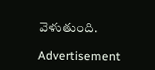వెళుతుంది.

Advertisement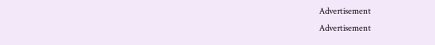Advertisement
Advertisement